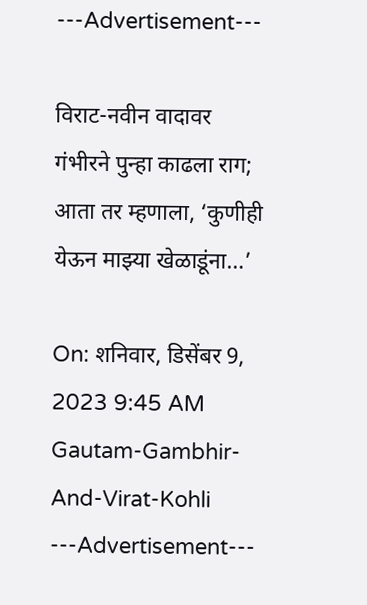---Advertisement---

विराट-नवीन वादावर गंभीरने पुन्हा काढला राग; आता तर म्हणाला, ‘कुणीही येऊन माझ्या खेळाडूंना…’

On: शनिवार, डिसेंबर 9, 2023 9:45 AM
Gautam-Gambhir-And-Virat-Kohli
---Advertisement---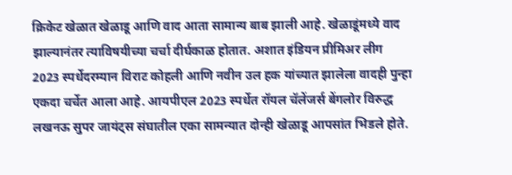क्रिकेट खेळात खेळाडू आणि वाद आता सामान्य बाब झाली आहे. खेळाडूंमध्ये वाद झाल्यानंतर त्याविषयीच्या चर्चा दीर्घकाळ होतात. अशात इंडियन प्रीमिअर लीग 2023 स्पर्धेदरम्यान विराट कोहली आणि नवीन उल हक यांच्यात झालेला वादही पुन्हा एकदा चर्चेत आला आहे. आयपीएल 2023 स्पर्धेत रॉयल चॅलेंजर्स बेंगलोर विरुद्ध लखनऊ सुपर जायंट्स संघातील एका सामन्यात दोन्ही खेळाडू आपसांत भिडले होते.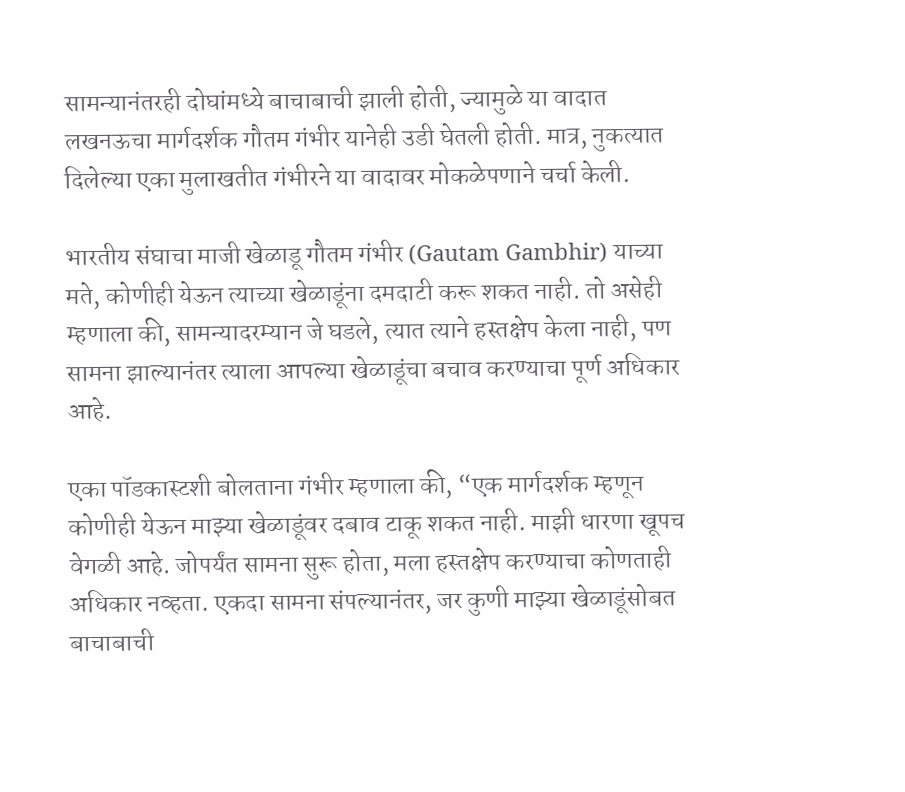सामन्यानंतरही दोघांमध्ये बाचाबाची झाली होती, ज्यामुळे या वादात लखनऊचा मार्गदर्शक गौतम गंभीर यानेही उडी घेतली होती. मात्र, नुकत्यात दिलेल्या एका मुलाखतीत गंभीरने या वादावर मोकळेपणाने चर्चा केली.

भारतीय संघाचा माजी खेळाडू गौतम गंभीर (Gautam Gambhir) याच्या मते, कोणीही येऊन त्याच्या खेळाडूंना दमदाटी करू शकत नाही. तो असेही म्हणाला की, सामन्यादरम्यान जे घडले, त्यात त्याने हस्तक्षेप केला नाही, पण सामना झाल्यानंतर त्याला आपल्या खेळाडूंचा बचाव करण्याचा पूर्ण अधिकार आहे.

एका पॉडकास्टशी बोलताना गंभीर म्हणाला की, “एक मार्गदर्शक म्हणून कोणीही येऊन माझ्या खेळाडूंवर दबाव टाकू शकत नाही. माझी धारणा खूपच वेगळी आहे. जोपर्यंत सामना सुरू होता, मला हस्तक्षेप करण्याचा कोणताही अधिकार नव्हता. एकदा सामना संपल्यानंतर, जर कुणी माझ्या खेळाडूंसोबत बाचाबाची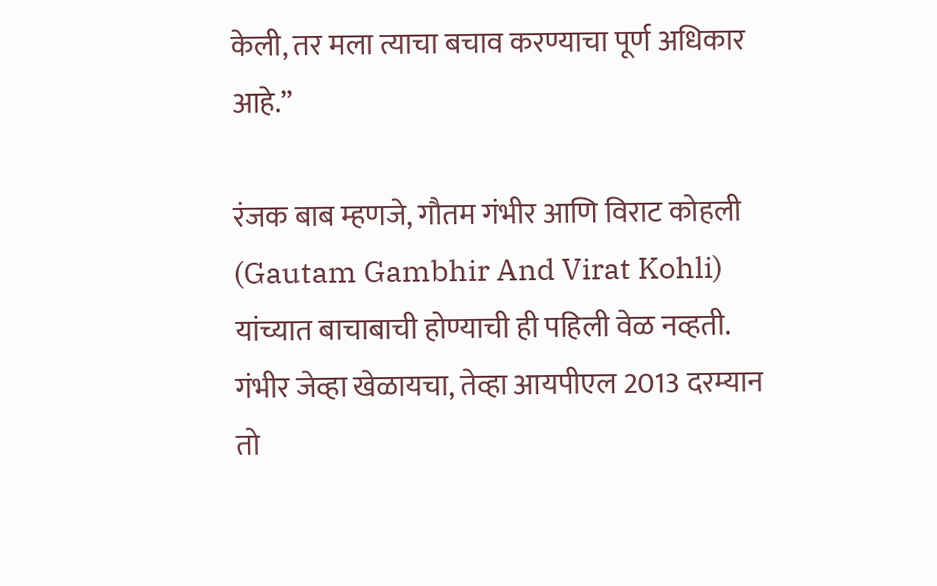केली, तर मला त्याचा बचाव करण्याचा पूर्ण अधिकार आहे.”

रंजक बाब म्हणजे, गौतम गंभीर आणि विराट कोहली (Gautam Gambhir And Virat Kohli) यांच्यात बाचाबाची होण्याची ही पहिली वेळ नव्हती. गंभीर जेव्हा खेळायचा, तेव्हा आयपीएल 2013 दरम्यान तो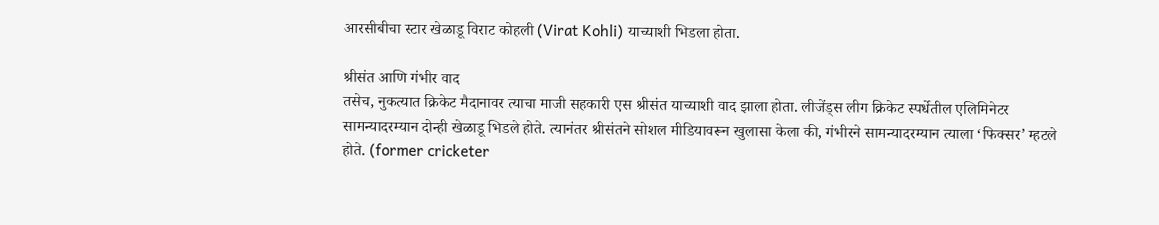आरसीबीचा स्टार खेळाडू विराट कोहली (Virat Kohli) याच्याशी भिडला होता.

श्रीसंत आणि गंभीर वाद
तसेच, नुकत्यात क्रिकेट मैदानावर त्याचा माजी सहकारी एस श्रीसंत याच्याशी वाद झाला होता. लीजेंड्स लीग क्रिकेट स्पर्धेतील एलिमिनेटर सामन्यादरम्यान दोन्ही खेळाडू भिडले होते. त्यानंतर श्रीसंतने सोशल मीडियावरून खुलासा केला की, गंभीरने सामन्यादरम्यान त्याला ‘फिक्सर’ म्हटले होते. (former cricketer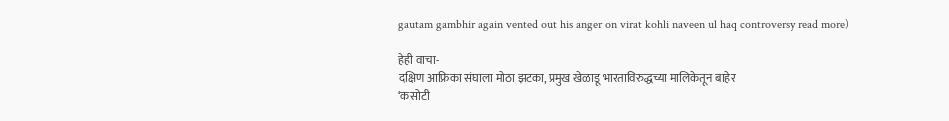gautam gambhir again vented out his anger on virat kohli naveen ul haq controversy read more)

हेही वाचा-
दक्षिण आफ्रिका संघाला मोठा झटका, प्रमुख खेळाडू भारताविरुद्धच्या मालिकेतून बाहेर
‘कसोटी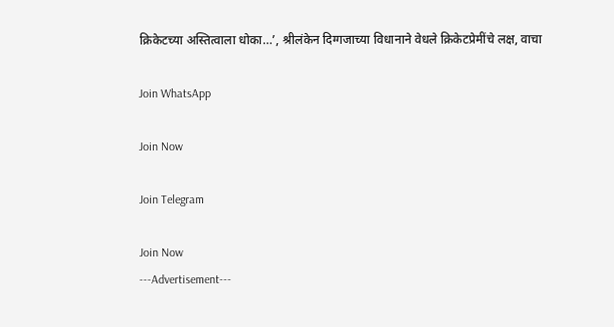क्रिकेटच्या अस्तित्वाला धोका…’, श्रीलंकेन दिग्गजाच्या विधानाने वेधले क्रिकेटप्रेमींचे लक्ष, वाचा

Join WhatsApp

Join Now

Join Telegram

Join Now
---Advertisement---